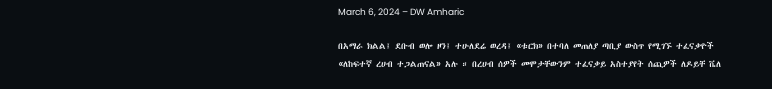March 6, 2024 – DW Amharic

በአማራ ክልል፤ ደቡብ ወሎ ዞን፤ ተሁለደሬ ወረዳ፤ «ቱርክ» በተባለ መጠለያ ጣቢያ ውስጥ የሚገኙ ተፈናቃዮች «ለከፍተኛ ረሀብ ተጋልጠናል» አሉ ። በረሀብ ሰዎች መሞታቸውንም ተፈናቃይ አስተያየት ሰጪዎች ለዶይቸ ቬለ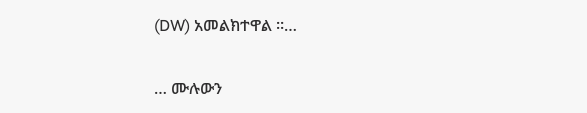(DW) አመልክተዋል ።…

… ሙሉውን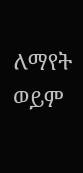ለማየት ወይም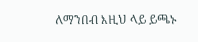ለማንበብ እዚህ ላይ ይጫኑ